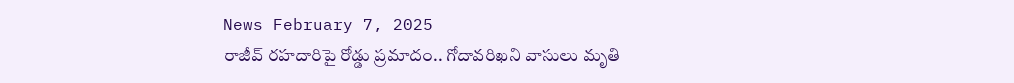News February 7, 2025
రాజీవ్ రహదారిపై రోడ్డు ప్రమాదం.. గోదావరిఖని వాసులు మృతి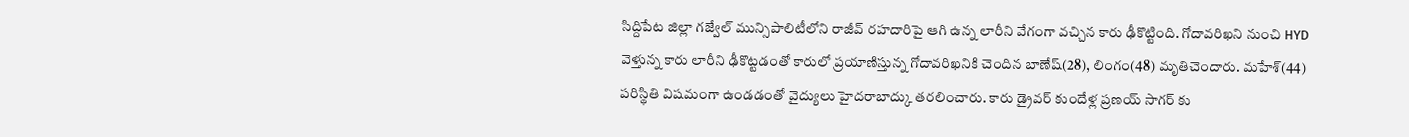సిద్దిపేట జిల్లా గజ్వేల్ మున్సిపాలిటీలోని రాజీవ్ రహదారిపై ఆగి ఉన్న లారీని వేగంగా వచ్చిన కారు ఢీకొట్టింది. గోదావరిఖని నుంచి HYD వెళ్తున్న కారు లారీని ఢీకొట్టడంతో కారులో ప్రయాణిస్తున్న గోదావరిఖనికి చెందిన బాణేష్(28), లింగం(48) మృతిచెందారు. మహేశ్(44) పరిస్థితి విషమంగా ఉండడంతో వైద్యులు హైదరాబాద్కు తరలించారు. కారు డ్రైవర్ కుందేళ్ల ప్రణయ్ సాగర్ కు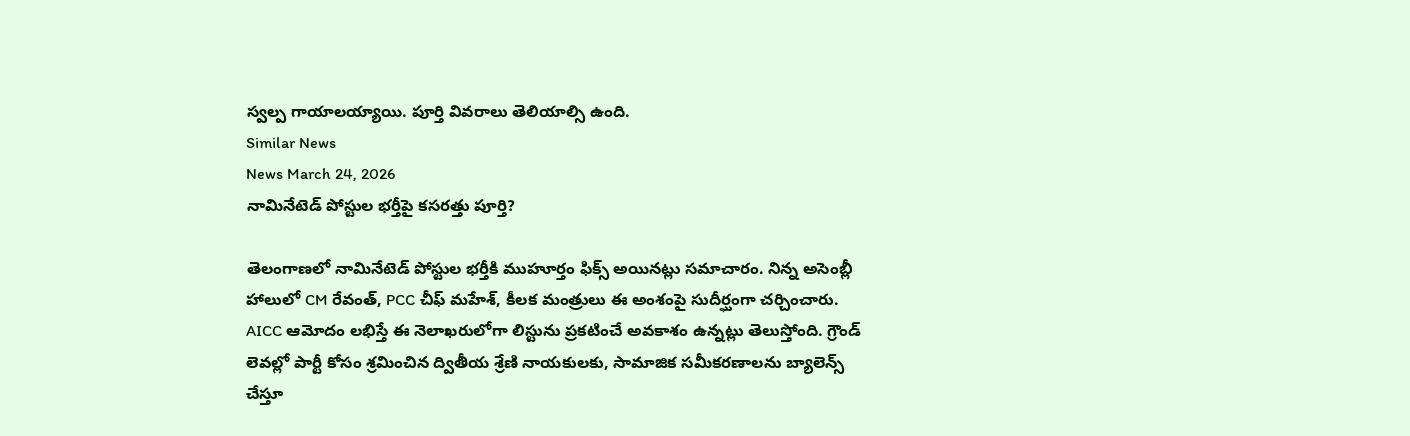స్వల్ప గాయాలయ్యాయి. పూర్తి వివరాలు తెలియాల్సి ఉంది.
Similar News
News March 24, 2026
నామినేటెడ్ పోస్టుల భర్తీపై కసరత్తు పూర్తి?

తెలంగాణలో నామినేటెడ్ పోస్టుల భర్తీకి ముహూర్తం ఫిక్స్ అయినట్లు సమాచారం. నిన్న అసెంబ్లీ హాలులో CM రేవంత్, PCC చీఫ్ మహేశ్, కీలక మంత్రులు ఈ అంశంపై సుదీర్ఘంగా చర్చించారు. AICC ఆమోదం లభిస్తే ఈ నెలాఖరులోగా లిస్టును ప్రకటించే అవకాశం ఉన్నట్లు తెలుస్తోంది. గ్రౌండ్ లెవల్లో పార్టీ కోసం శ్రమించిన ద్వితీయ శ్రేణి నాయకులకు, సామాజిక సమీకరణాలను బ్యాలెన్స్ చేస్తూ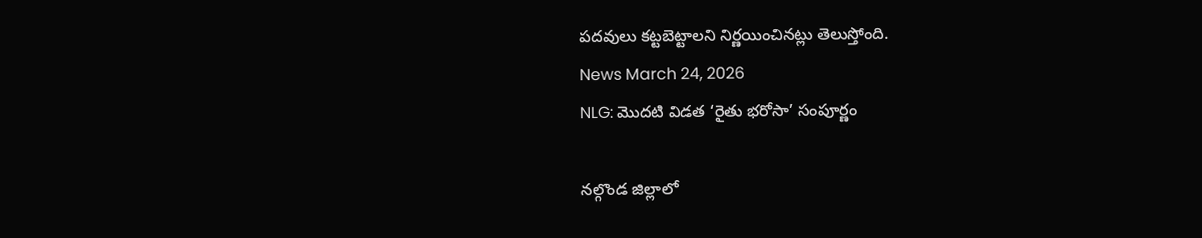పదవులు కట్టబెట్టాలని నిర్ణయించినట్లు తెలుస్తోంది.
News March 24, 2026
NLG: మొదటి విడత ‘రైతు భరోసా’ సంపూర్ణం

నల్గొండ జిల్లాలో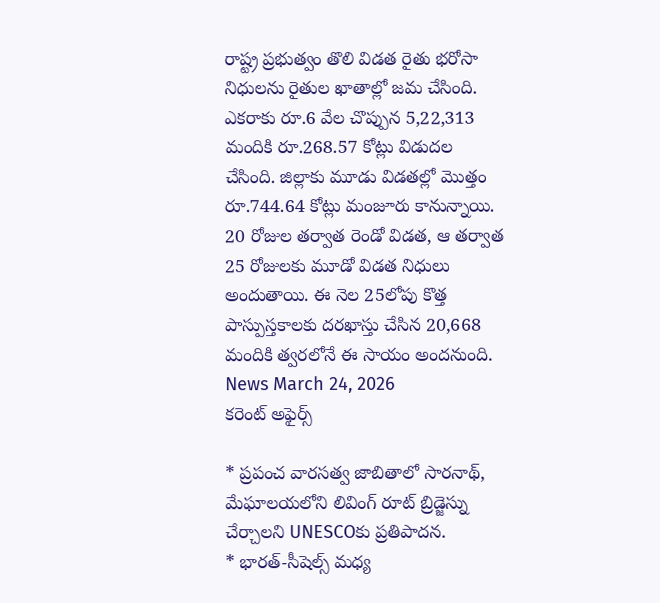రాష్ట్ర ప్రభుత్వం తొలి విడత రైతు భరోసా నిధులను రైతుల ఖాతాల్లో జమ చేసింది. ఎకరాకు రూ.6 వేల చొప్పున 5,22,313 మందికి రూ.268.57 కోట్లు విడుదల చేసింది. జిల్లాకు మూడు విడతల్లో మొత్తం రూ.744.64 కోట్లు మంజూరు కానున్నాయి. 20 రోజుల తర్వాత రెండో విడత, ఆ తర్వాత 25 రోజులకు మూడో విడత నిధులు అందుతాయి. ఈ నెల 25లోపు కొత్త పాస్పుస్తకాలకు దరఖాస్తు చేసిన 20,668 మందికి త్వరలోనే ఈ సాయం అందనుంది.
News March 24, 2026
కరెంట్ అఫైర్స్

* ప్రపంచ వారసత్వ జాబితాలో సారనాథ్, మేఘాలయలోని లివింగ్ రూట్ బ్రిడ్జెస్ను చేర్చాలని UNESCOకు ప్రతిపాదన.
* భారత్-సీషెల్స్ మధ్య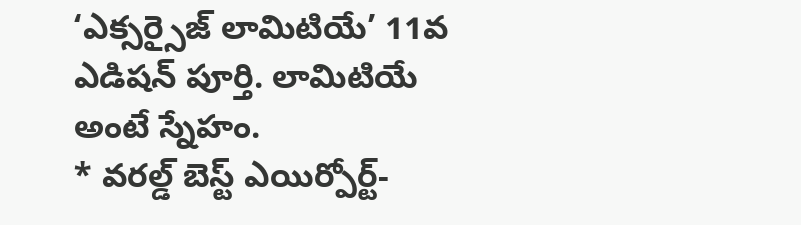‘ఎక్సర్సైజ్ లామిటియే’ 11వ ఎడిషన్ పూర్తి. లామిటియే అంటే స్నేహం.
* వరల్డ్ బెస్ట్ ఎయిర్పోర్ట్-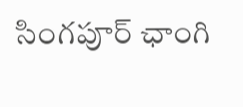సింగపూర్ ఛాంగి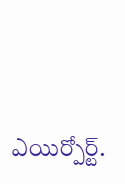ఎయిర్పోర్ట్.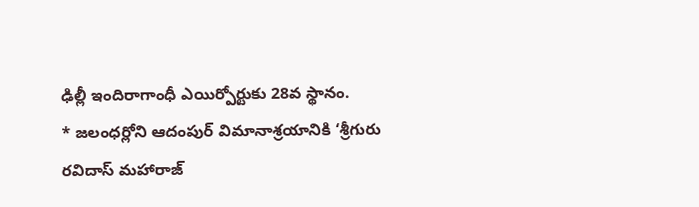ఢిల్లీ ఇందిరాగాంధీ ఎయిర్పోర్టుకు 28వ స్థానం.
* జలంధర్లోని ఆదంపుర్ విమానాశ్రయానికి ‘శ్రీగురు రవిదాస్ మహారాజ్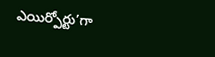ఎయిర్పోర్టు’గా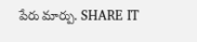పేరు మార్పు. SHARE IT